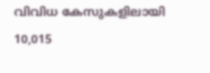വിവിധ കേസുകളിലായി 10,015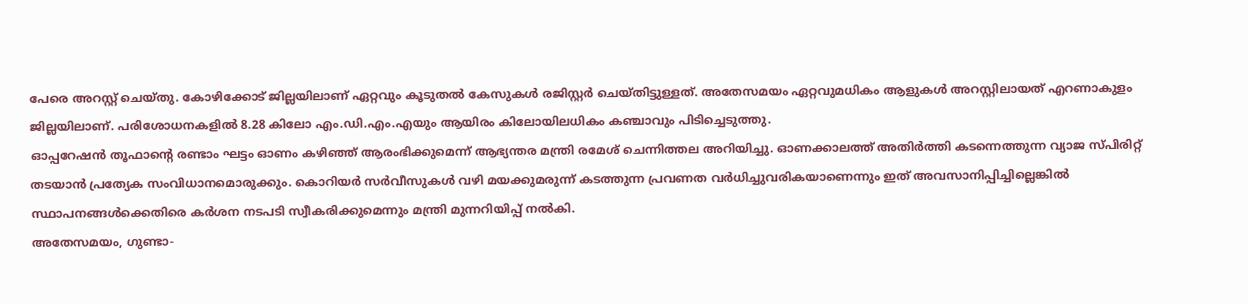പേരെ അറസ്റ്റ് ചെയ്തു. കോഴിക്കോട് ജില്ലയിലാണ് ഏറ്റവും കൂടുതൽ കേസുകൾ രജിസ്റ്റർ ചെയ്തിട്ടുള്ളത്. അതേസമയം ഏറ്റവുമധികം ആളുകൾ അറസ്റ്റിലായത് എറണാകുളം ജില്ലയിലാണ്. പരിശോധനകളിൽ 8.28 കിലോ എം.ഡി.എം.എയും ആയിരം കിലോയിലധികം കഞ്ചാവും പിടിച്ചെടുത്തു.
ഓപ്പറേഷൻ തൂഫാന്റെ രണ്ടാം ഘട്ടം ഓണം കഴിഞ്ഞ് ആരംഭിക്കുമെന്ന് ആഭ്യന്തര മന്ത്രി രമേശ് ചെന്നിത്തല അറിയിച്ചു. ഓണക്കാലത്ത് അതിർത്തി കടന്നെത്തുന്ന വ്യാജ സ്പിരിറ്റ് തടയാൻ പ്രത്യേക സംവിധാനമൊരുക്കും. കൊറിയർ സർവീസുകൾ വഴി മയക്കുമരുന്ന് കടത്തുന്ന പ്രവണത വർധിച്ചുവരികയാണെന്നും ഇത് അവസാനിപ്പിച്ചില്ലെങ്കിൽ സ്ഥാപനങ്ങൾക്കെതിരെ കർശന നടപടി സ്വീകരിക്കുമെന്നും മന്ത്രി മുന്നറിയിപ്പ് നൽകി.
അതേസമയം, ഗുണ്ടാ-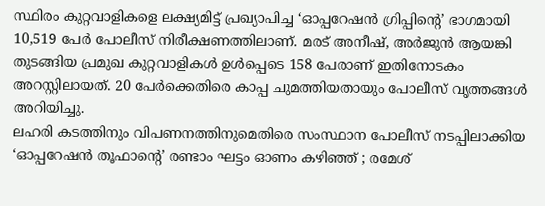സ്ഥിരം കുറ്റവാളികളെ ലക്ഷ്യമിട്ട് പ്രഖ്യാപിച്ച ‘ഓപ്പറേഷൻ ഗ്രിപ്പിന്റെ’ ഭാഗമായി 10,519 പേർ പോലീസ് നിരീക്ഷണത്തിലാണ്. മരട് അനീഷ്, അർജുൻ ആയങ്കി തുടങ്ങിയ പ്രമുഖ കുറ്റവാളികൾ ഉൾപ്പെടെ 158 പേരാണ് ഇതിനോടകം അറസ്റ്റിലായത്. 20 പേർക്കെതിരെ കാപ്പ ചുമത്തിയതായും പോലീസ് വൃത്തങ്ങൾ അറിയിച്ചു.
ലഹരി കടത്തിനും വിപണനത്തിനുമെതിരെ സംസ്ഥാന പോലീസ് നടപ്പിലാക്കിയ ‘ഓപ്പറേഷൻ തൂഫാന്റെ’ രണ്ടാം ഘട്ടം ഓണം കഴിഞ്ഞ് ; രമേശ്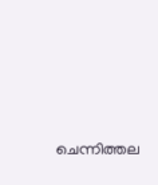ചെന്നിത്തല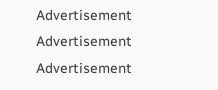Advertisement
Advertisement
Advertisement